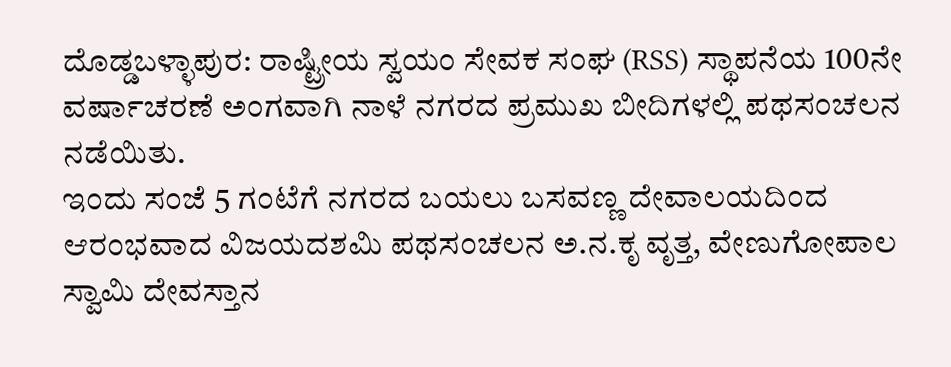ದೊಡ್ಡಬಳ್ಳಾಪುರ: ರಾಷ್ಟ್ರೀಯ ಸ್ವಯಂ ಸೇವಕ ಸಂಘ (RSS) ಸ್ಥಾಪನೆಯ 100ನೇ ವರ್ಷಾಚರಣೆ ಅಂಗವಾಗಿ ನಾಳೆ ನಗರದ ಪ್ರಮುಖ ಬೀದಿಗಳಲ್ಲಿ ಪಥಸಂಚಲನ ನಡೆಯಿತು.
ಇಂದು ಸಂಜೆ 5 ಗಂಟೆಗೆ ನಗರದ ಬಯಲು ಬಸವಣ್ಣ ದೇವಾಲಯದಿಂದ ಆರಂಭವಾದ ವಿಜಯದಶಮಿ ಪಥಸಂಚಲನ ಅ.ನ.ಕೃ ವೃತ್ತ, ವೇಣುಗೋಪಾಲ ಸ್ವಾಮಿ ದೇವಸ್ತಾನ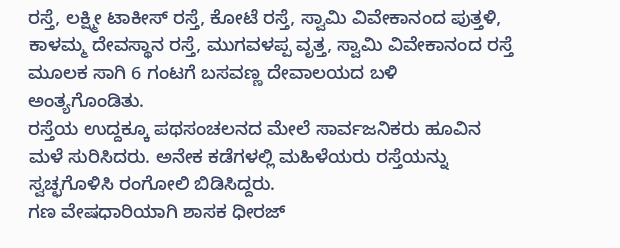ರಸ್ತೆ, ಲಕ್ಷ್ಮೀ ಟಾಕೀಸ್ ರಸ್ತೆ, ಕೋಟೆ ರಸ್ತೆ, ಸ್ವಾಮಿ ವಿವೇಕಾನಂದ ಪುತ್ತಳಿ, ಕಾಳಮ್ಮ ದೇವಸ್ಥಾನ ರಸ್ತೆ, ಮುಗವಳಪ್ಪ ವೃತ್ತ, ಸ್ವಾಮಿ ವಿವೇಕಾನಂದ ರಸ್ತೆ ಮೂಲಕ ಸಾಗಿ 6 ಗಂಟಗೆ ಬಸವಣ್ಣ ದೇವಾಲಯದ ಬಳಿ ಅಂತ್ಯಗೊಂಡಿತು.
ರಸ್ತೆಯ ಉದ್ದಕ್ಕೂ ಪಥಸಂಚಲನದ ಮೇಲೆ ಸಾರ್ವಜನಿಕರು ಹೂವಿನ ಮಳೆ ಸುರಿಸಿದರು. ಅನೇಕ ಕಡೆಗಳಲ್ಲಿ ಮಹಿಳೆಯರು ರಸ್ತೆಯನ್ನು ಸ್ವಚ್ಛಗೊಳಿಸಿ ರಂಗೋಲಿ ಬಿಡಿಸಿದ್ದರು.
ಗಣ ವೇಷಧಾರಿಯಾಗಿ ಶಾಸಕ ಧೀರಜ್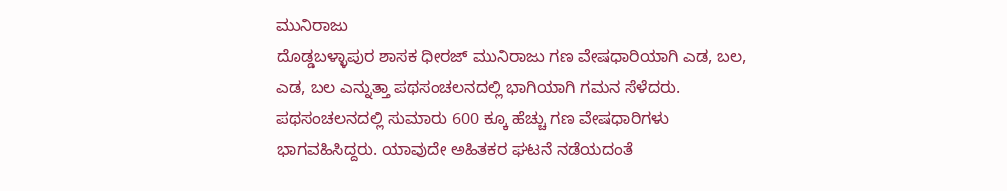ಮುನಿರಾಜು
ದೊಡ್ಡಬಳ್ಳಾಪುರ ಶಾಸಕ ಧೀರಜ್ ಮುನಿರಾಜು ಗಣ ವೇಷಧಾರಿಯಾಗಿ ಎಡ, ಬಲ, ಎಡ, ಬಲ ಎನ್ನುತ್ತಾ ಪಥಸಂಚಲನದಲ್ಲಿ ಭಾಗಿಯಾಗಿ ಗಮನ ಸೆಳೆದರು.
ಪಥಸಂಚಲನದಲ್ಲಿ ಸುಮಾರು 600 ಕ್ಕೂ ಹೆಚ್ಚು ಗಣ ವೇಷಧಾರಿಗಳು ಭಾಗವಹಿಸಿದ್ದರು. ಯಾವುದೇ ಅಹಿತಕರ ಘಟನೆ ನಡೆಯದಂತೆ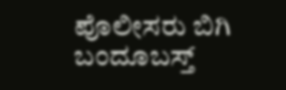ಪೊಲೀಸರು ಬಿಗಿ ಬಂದೂಬಸ್ತ್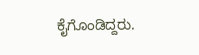ಕೈಗೊಂಡಿದ್ದರು.